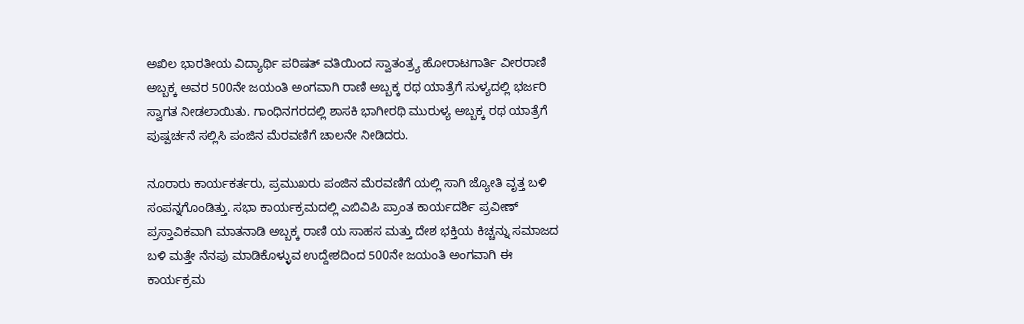ಅಖಿಲ ಭಾರತೀಯ ವಿದ್ಯಾರ್ಥಿ ಪರಿಷತ್ ವತಿಯಿಂದ ಸ್ವಾತಂತ್ರ್ಯ ಹೋರಾಟಗಾರ್ತಿ ವೀರರಾಣಿ ಅಬ್ಬಕ್ಕ ಅವರ 500ನೇ ಜಯಂತಿ ಅಂಗವಾಗಿ ರಾಣಿ ಅಬ್ಬಕ್ಕ ರಥ ಯಾತ್ರೆಗೆ ಸುಳ್ಯದಲ್ಲಿ ಭರ್ಜರಿ ಸ್ವಾಗತ ನೀಡಲಾಯಿತು. ಗಾಂಧಿನಗರದಲ್ಲಿ ಶಾಸಕಿ ಭಾಗೀರಥಿ ಮುರುಳ್ಯ ಅಬ್ಬಕ್ಕ ರಥ ಯಾತ್ರೆಗೆ ಪುಷ್ಪರ್ಚನೆ ಸಲ್ಲಿಸಿ ಪಂಜಿನ ಮೆರವಣಿಗೆ ಚಾಲನೇ ನೀಡಿದರು.

ನೂರಾರು ಕಾರ್ಯಕರ್ತರು, ಪ್ರಮುಖರು ಪಂಜಿನ ಮೆರವಣಿಗೆ ಯಲ್ಲಿ ಸಾಗಿ ಜ್ಯೋತಿ ವೃತ್ತ ಬಳಿ ಸಂಪನ್ನಗೊಂಡಿತ್ತು. ಸಭಾ ಕಾರ್ಯಕ್ರಮದಲ್ಲಿ ಎಬಿವಿಪಿ ಪ್ರಾಂತ ಕಾರ್ಯದರ್ಶಿ ಪ್ರವೀಣ್ ಪ್ರಸ್ತಾವಿಕವಾಗಿ ಮಾತನಾಡಿ ಅಬ್ಬಕ್ಕ ರಾಣಿ ಯ ಸಾಹಸ ಮತ್ತು ದೇಶ ಭಕ್ತಿಯ ಕಿಚ್ಚನ್ನು ಸಮಾಜದ ಬಳಿ ಮತ್ತೇ ನೆನಪು ಮಾಡಿಕೊಳ್ಳುವ ಉದ್ದೇಶದಿಂದ 500ನೇ ಜಯಂತಿ ಅಂಗವಾಗಿ ಈ ಕಾರ್ಯಕ್ರಮ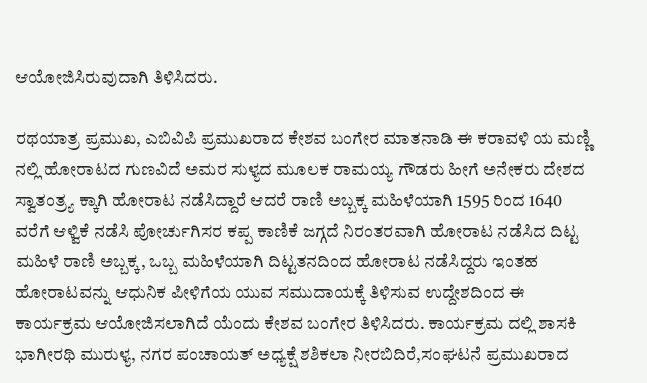ಆಯೋಜಿಸಿರುವುದಾಗಿ ತಿಳಿಸಿದರು.

ರಥಯಾತ್ರ ಪ್ರಮುಖ, ಎಬಿವಿಪಿ ಪ್ರಮುಖರಾದ ಕೇಶವ ಬಂಗೇರ ಮಾತನಾಡಿ ಈ ಕರಾವಳಿ ಯ ಮಣ್ಣಿ ನಲ್ಲಿ ಹೋರಾಟದ ಗುಣವಿದೆ ಅಮರ ಸುಳ್ಯದ ಮೂಲಕ ರಾಮಯ್ಯ ಗೌಡರು ಹೀಗೆ ಅನೇಕರು ದೇಶದ ಸ್ವಾತಂತ್ರ್ಯ ಕ್ಕಾಗಿ ಹೋರಾಟ ನಡೆಸಿದ್ದಾರೆ ಆದರೆ ರಾಣಿ ಅಬ್ಬಕ್ಕ ಮಹಿಳೆಯಾಗಿ 1595 ರಿಂದ 1640 ವರೆಗೆ ಆಳ್ವಿಕೆ ನಡೆಸಿ ಪೋರ್ಚುಗಿಸರ ಕಪ್ಪ ಕಾಣಿಕೆ ಜಗ್ಗದೆ ನಿರಂತರವಾಗಿ ಹೋರಾಟ ನಡೆಸಿದ ದಿಟ್ಟ ಮಹಿಳೆ ರಾಣಿ ಅಬ್ಬಕ್ಕ, ಒಬ್ಬ ಮಹಿಳೆಯಾಗಿ ದಿಟ್ಟತನದಿಂದ ಹೋರಾಟ ನಡೆಸಿದ್ದರು ಇಂತಹ ಹೋರಾಟವನ್ನು ಆಧುನಿಕ ಪೀಳಿಗೆಯ ಯುವ ಸಮುದಾಯಕ್ಕೆ ತಿಳಿಸುವ ಉದ್ದೇಶದಿಂದ ಈ ಕಾರ್ಯಕ್ರಮ ಆಯೋಜಿಸಲಾಗಿದೆ ಯೆಂದು ಕೇಶವ ಬಂಗೇರ ತಿಳಿಸಿದರು. ಕಾರ್ಯಕ್ರಮ ದಲ್ಲಿ ಶಾಸಕಿ ಭಾಗೀರಥಿ ಮುರುಳ್ಯ, ನಗರ ಪಂಚಾಯತ್ ಅಧ್ಯಕ್ಷೆ ಶಶಿಕಲಾ ನೀರಬಿದಿರೆ,ಸಂಘಟನೆ ಪ್ರಮುಖರಾದ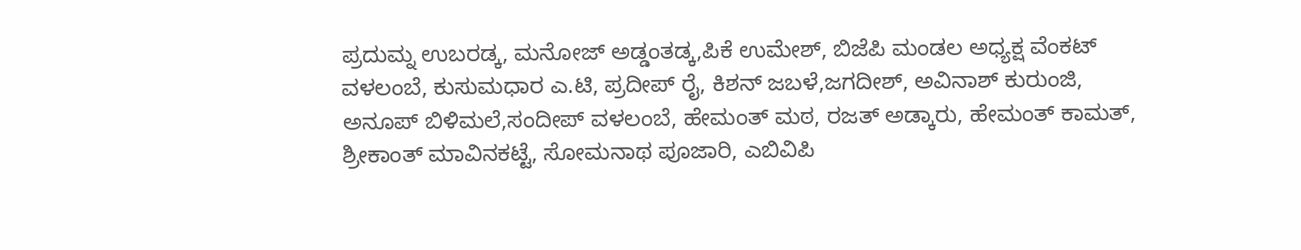ಪ್ರದುಮ್ನ ಉಬರಡ್ಕ, ಮನೋಜ್ ಅಡ್ಡಂತಡ್ಕ,ಪಿಕೆ ಉಮೇಶ್, ಬಿಜೆಪಿ ಮಂಡಲ ಅಧ್ಯಕ್ಷ ವೆಂಕಟ್ ವಳಲಂಬೆ, ಕುಸುಮಧಾರ ಎ.ಟಿ, ಪ್ರದೀಪ್ ರೈ, ಕಿಶನ್ ಜಬಳೆ,ಜಗದೀಶ್, ಅವಿನಾಶ್ ಕುರುಂಜಿ, ಅನೂಪ್ ಬಿಳಿಮಲೆ,ಸಂದೀಪ್ ವಳಲಂಬೆ, ಹೇಮಂತ್ ಮಠ, ರಜತ್ ಅಡ್ಕಾರು, ಹೇಮಂತ್ ಕಾಮತ್, ಶ್ರೀಕಾಂತ್ ಮಾವಿನಕಟ್ಟೆ, ಸೋಮನಾಥ ಪೂಜಾರಿ, ಎಬಿವಿಪಿ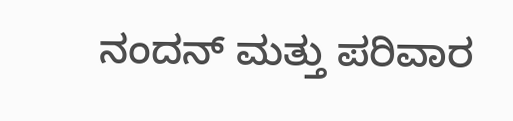ನಂದನ್ ಮತ್ತು ಪರಿವಾರ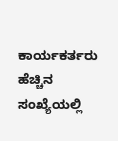ಕಾರ್ಯಕರ್ತರು ಹೆಚ್ಚಿನ ಸಂಖ್ಯೆಯಲ್ಲಿ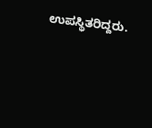ಉಪಸ್ಥಿತರಿದ್ದರು.